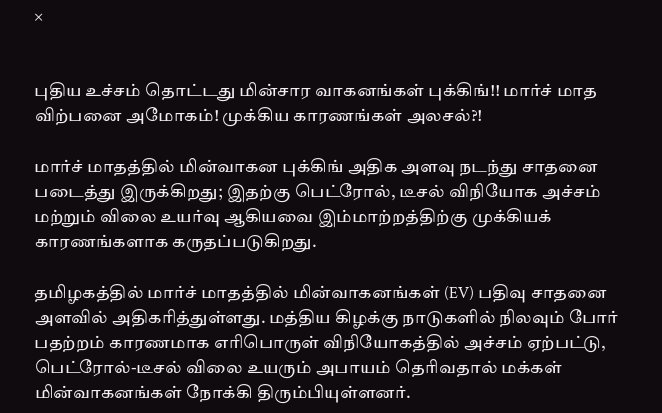×


புதிய உச்சம் தொட்டது மின்சார வாகனங்கள் புக்கிங்!! மார்ச் மாத விற்பனை அமோகம்! முக்கிய காரணங்கள் அலசல்?!

மார்ச் மாதத்தில் மின்வாகன புக்கிங் அதிக அளவு நடந்து சாதனை படைத்து இருக்கிறது; இதற்கு பெட்ரோல், டீசல் விநியோக அச்சம் மற்றும் விலை உயர்வு ஆகியவை இம்மாற்றத்திற்கு முக்கியக் காரணங்களாக கருதப்படுகிறது.

தமிழகத்தில் மார்ச் மாதத்தில் மின்வாகனங்கள் (EV) பதிவு சாதனை அளவில் அதிகரித்துள்ளது. மத்திய கிழக்கு நாடுகளில் நிலவும் போர் பதற்றம் காரணமாக எரிபொருள் விநியோகத்தில் அச்சம் ஏற்பட்டு, பெட்ரோல்-டீசல் விலை உயரும் அபாயம் தெரிவதால் மக்கள் மின்வாகனங்கள் நோக்கி திரும்பியுள்ளனர்.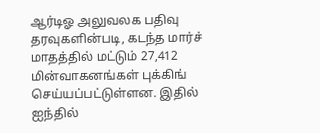ஆர்டிஓ அலுவலக பதிவு தரவுகளின்படி, கடந்த மார்ச் மாதத்தில் மட்டும் 27,412 மின்வாகனங்கள் புக்கிங் செய்யப்பட்டுள்ளன. இதில் ஐந்தில்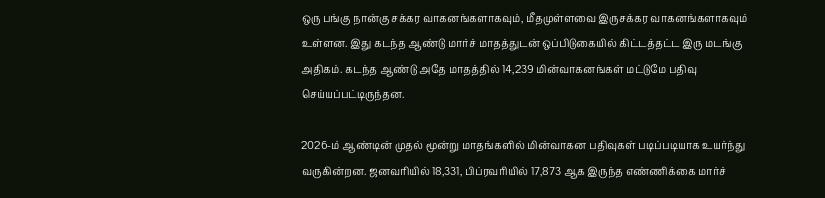ஒரு பங்கு நான்கு சக்கர வாகனங்களாகவும், மீதமுள்ளவை இருசக்கர வாகனங்களாகவும் உள்ளன. இது கடந்த ஆண்டு மார்ச் மாதத்துடன் ஒப்பிடுகையில் கிட்டத்தட்ட இரு மடங்கு அதிகம். கடந்த ஆண்டு அதே மாதத்தில் 14,239 மின்வாகனங்கள் மட்டுமே பதிவு செய்யப்பட்டிருந்தன.

2026-ம் ஆண்டின் முதல் மூன்று மாதங்களில் மின்வாகன பதிவுகள் படிப்படியாக உயர்ந்து வருகின்றன. ஜனவரியில் 18,331, பிப்ரவரியில் 17,873 ஆக இருந்த எண்ணிக்கை மார்ச்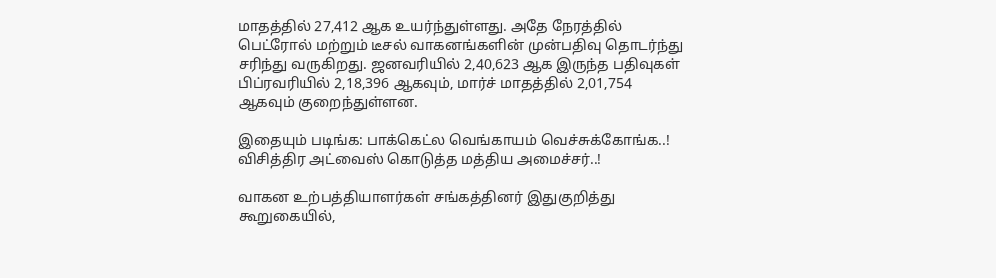மாதத்தில் 27,412 ஆக உயர்ந்துள்ளது. அதே நேரத்தில் பெட்ரோல் மற்றும் டீசல் வாகனங்களின் முன்பதிவு தொடர்ந்து சரிந்து வருகிறது. ஜனவரியில் 2,40,623 ஆக இருந்த பதிவுகள் பிப்ரவரியில் 2,18,396 ஆகவும், மார்ச் மாதத்தில் 2,01,754 ஆகவும் குறைந்துள்ளன.

இதையும் படிங்க: பாக்கெட்ல வெங்காயம் வெச்சுக்கோங்க..! விசித்திர அட்வைஸ் கொடுத்த மத்திய அமைச்சர்..!

வாகன உற்பத்தியாளர்கள் சங்கத்தினர் இதுகுறித்து கூறுகையில்,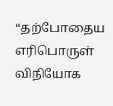“தற்போதைய எரிபொருள் விநியோக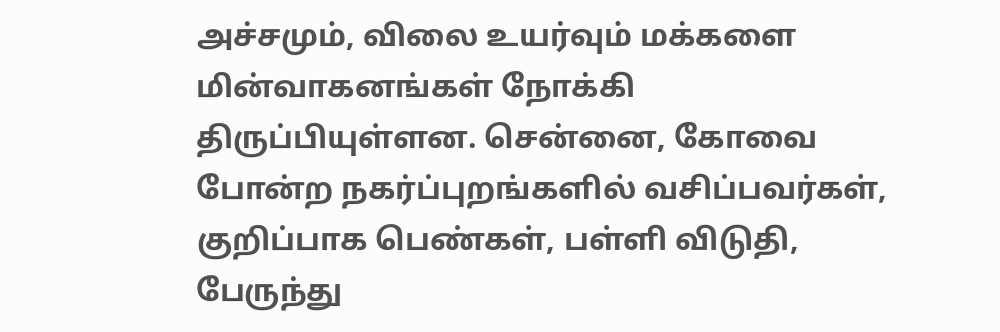அச்சமும், விலை உயர்வும் மக்களை மின்வாகனங்கள் நோக்கி திருப்பியுள்ளன. சென்னை, கோவை போன்ற நகர்ப்புறங்களில் வசிப்பவர்கள், குறிப்பாக பெண்கள், பள்ளி விடுதி, பேருந்து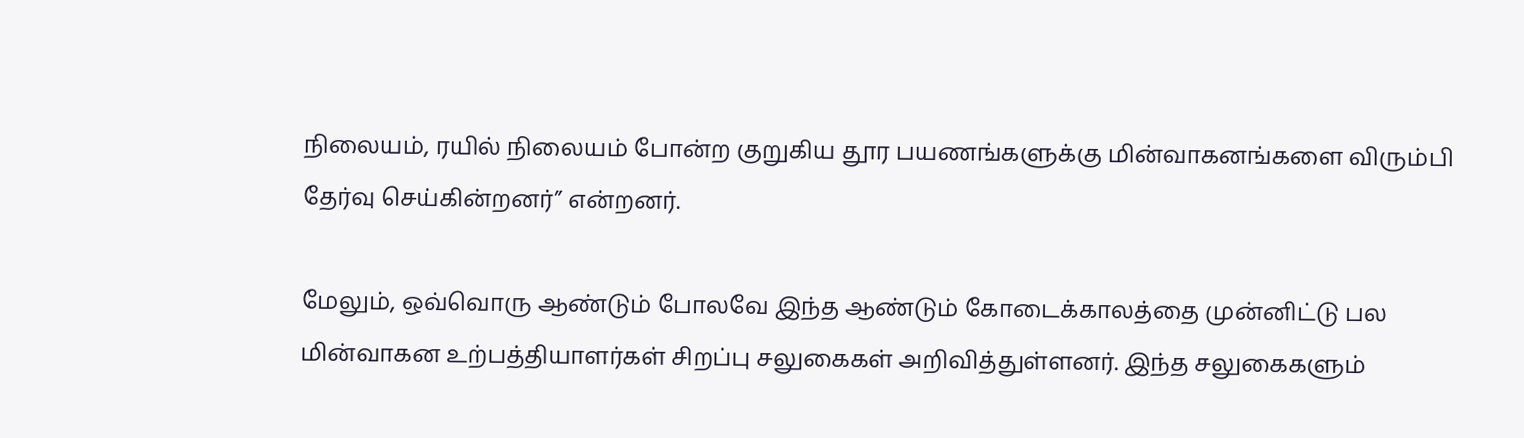நிலையம், ரயில் நிலையம் போன்ற குறுகிய தூர பயணங்களுக்கு மின்வாகனங்களை விரும்பி தேர்வு செய்கின்றனர்” என்றனர்.

மேலும், ஒவ்வொரு ஆண்டும் போலவே இந்த ஆண்டும் கோடைக்காலத்தை முன்னிட்டு பல மின்வாகன உற்பத்தியாளர்கள் சிறப்பு சலுகைகள் அறிவித்துள்ளனர். இந்த சலுகைகளும்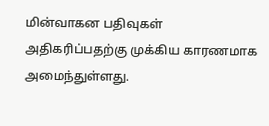மின்வாகன பதிவுகள் அதிகரிப்பதற்கு முக்கிய காரணமாக அமைந்துள்ளது.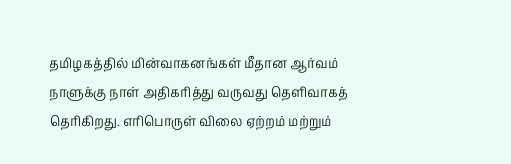தமிழகத்தில் மின்வாகனங்கள் மீதான ஆர்வம் நாளுக்கு நாள் அதிகரித்து வருவது தெளிவாகத் தெரிகிறது. எரிபொருள் விலை ஏற்றம் மற்றும்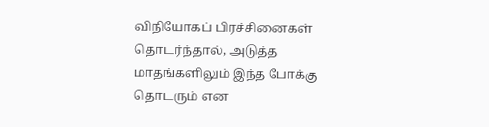விநியோகப் பிரச்சினைகள் தொடர்ந்தால், அடுத்த மாதங்களிலும் இந்த போக்கு தொடரும் என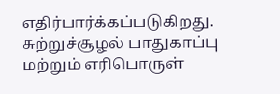எதிர்பார்க்கப்படுகிறது. சுற்றுச்சூழல் பாதுகாப்பு மற்றும் எரிபொருள்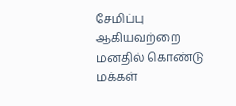சேமிப்பு ஆகியவற்றை மனதில் கொண்டு மக்கள்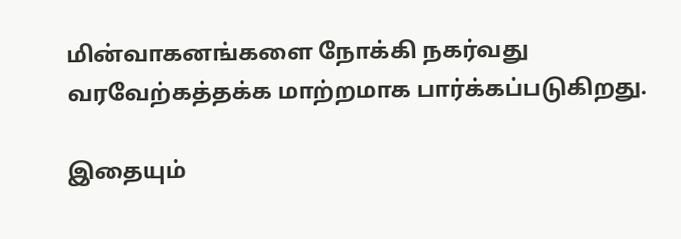மின்வாகனங்களை நோக்கி நகர்வது வரவேற்கத்தக்க மாற்றமாக பார்க்கப்படுகிறது.

இதையும்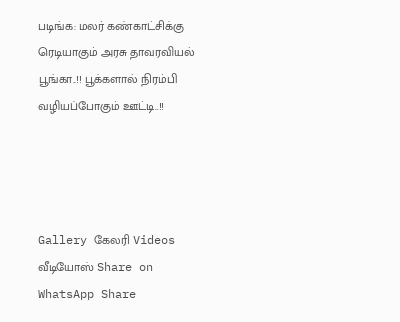படிங்க: மலர் கண்காட்சிக்கு ரெடியாகும் அரசு தாவரவியல் பூங்கா..!! பூக்களால் நிரம்பி வழியப்போகும் ஊட்டி..!!




Gallery கேலரி Videos வீடியோஸ் Share on WhatsApp Share